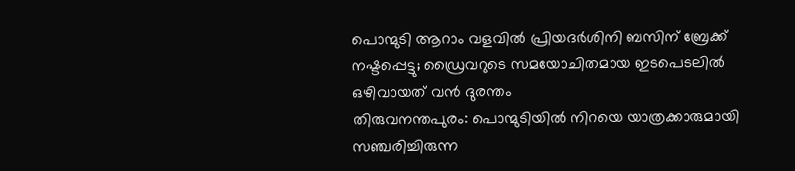പൊന്മുടി ആറാം വളവിൽ പ്രിയദർശിനി ബസിന് ബ്രേക്ക് നഷ്ടപ്പെട്ടു; ഡ്രൈവറുടെ സമയോചിതമായ ഇടപെടലിൽ ഒഴിവായത് വൻ ദുരന്തം
തിരുവനന്തപുരം: പൊന്മുടിയിൽ നിറയെ യാത്രക്കാരുമായി സഞ്ചരിച്ചിരുന്ന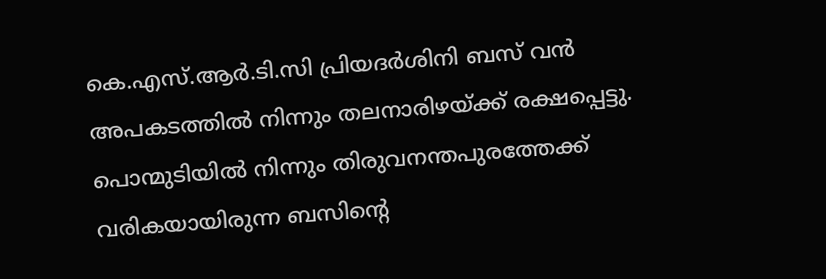കെ.എസ്.ആർ.ടി.സി പ്രിയദർശിനി ബസ് വൻ അപകടത്തിൽ നിന്നും തലനാരിഴയ്ക്ക് രക്ഷപ്പെട്ടു. പൊന്മുടിയിൽ നിന്നും തിരുവനന്തപുരത്തേക്ക് വരികയായിരുന്ന ബസിന്റെ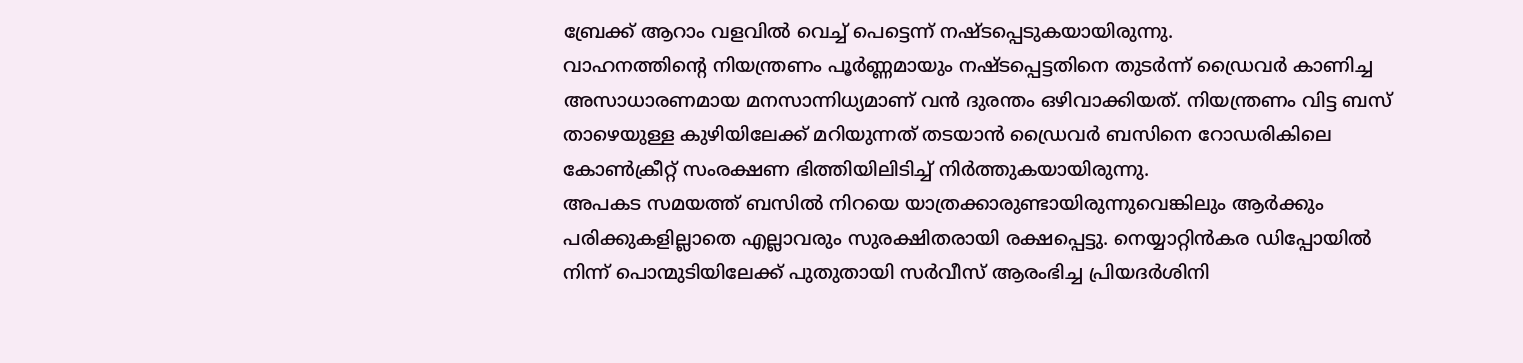ബ്രേക്ക് ആറാം വളവിൽ വെച്ച് പെട്ടെന്ന് നഷ്ടപ്പെടുകയായിരുന്നു.
വാഹനത്തിന്റെ നിയന്ത്രണം പൂർണ്ണമായും നഷ്ടപ്പെട്ടതിനെ തുടർന്ന് ഡ്രൈവർ കാണിച്ച അസാധാരണമായ മനസാന്നിധ്യമാണ് വൻ ദുരന്തം ഒഴിവാക്കിയത്. നിയന്ത്രണം വിട്ട ബസ് താഴെയുള്ള കുഴിയിലേക്ക് മറിയുന്നത് തടയാൻ ഡ്രൈവർ ബസിനെ റോഡരികിലെ കോൺക്രീറ്റ് സംരക്ഷണ ഭിത്തിയിലിടിച്ച് നിർത്തുകയായിരുന്നു.
അപകട സമയത്ത് ബസിൽ നിറയെ യാത്രക്കാരുണ്ടായിരുന്നുവെങ്കിലും ആർക്കും പരിക്കുകളില്ലാതെ എല്ലാവരും സുരക്ഷിതരായി രക്ഷപ്പെട്ടു. നെയ്യാറ്റിൻകര ഡിപ്പോയിൽ നിന്ന് പൊന്മുടിയിലേക്ക് പുതുതായി സർവീസ് ആരംഭിച്ച പ്രിയദർശിനി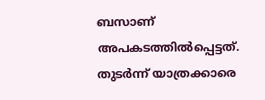ബസാണ് അപകടത്തിൽപ്പെട്ടത്. തുടർന്ന് യാത്രക്കാരെ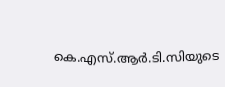കെ.എസ്.ആർ.ടി.സിയുടെ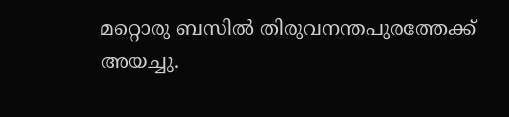മറ്റൊരു ബസിൽ തിരുവനന്തപുരത്തേക്ക് അയച്ചു.